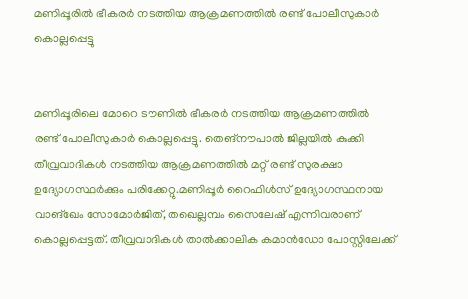മണിപ്പൂരിൽ ഭീകരർ നടത്തിയ ആക്രമണത്തിൽ രണ്ട് പോലീസുകാർ കൊല്ലപ്പെട്ടു


മണിപ്പൂരിലെ മോറെ ടൗണിൽ ഭീകരർ നടത്തിയ ആക്രമണത്തിൽ രണ്ട് പോലീസുകാർ കൊല്ലപ്പെട്ടു. തെങ്‌നൗപാൽ ജില്ലയിൽ കുക്കി തീവ്രവാദികൾ നടത്തിയ ആക്രമണത്തിൽ മറ്റ് രണ്ട് സുരക്ഷാ ഉദ്യോഗസ്ഥർക്കും പരിക്കേറ്റു.മണിപ്പൂർ റൈഫിൾസ് ഉദ്യോഗസ്ഥനായ വാങ്‌ഖേം സോമോർജിത്, തഖെല്ലമ്പം സൈലേഷ് എന്നിവരാണ് കൊല്ലപ്പെട്ടത്. തീവ്രവാദികൾ താൽക്കാലിക കമാൻഡോ പോസ്റ്റിലേക്ക്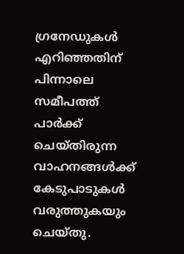ഗ്രനേഡുകൾ എറിഞ്ഞതിന് പിന്നാലെ സമീപത്ത് പാർക്ക് ചെയ്തിരുന്ന വാഹനങ്ങൾക്ക് കേടുപാടുകൾ വരുത്തുകയും ചെയ്തു.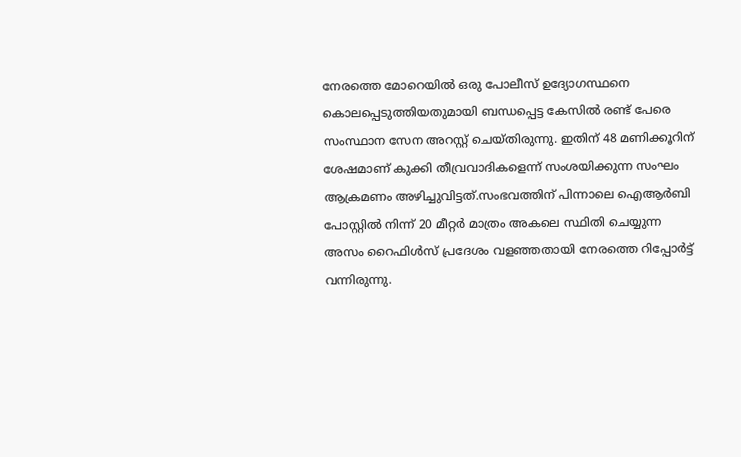നേരത്തെ മോറെയിൽ ഒരു പോലീസ് ഉദ്യോഗസ്ഥനെ കൊലപ്പെടുത്തിയതുമായി ബന്ധപ്പെട്ട കേസിൽ രണ്ട് പേരെ സംസ്ഥാന സേന അറസ്റ്റ് ചെയ്തിരുന്നു. ഇതിന് 48 മണിക്കൂറിന് ശേഷമാണ് കുക്കി തീവ്രവാദികളെന്ന് സംശയിക്കുന്ന സംഘം ആക്രമണം അഴിച്ചുവിട്ടത്.സംഭവത്തിന് പിന്നാലെ ഐആർബി പോസ്റ്റിൽ നിന്ന് 20 മീറ്റർ മാത്രം അകലെ സ്ഥിതി ചെയ്യുന്ന അസം റൈഫിൾസ് പ്രദേശം വളഞ്ഞതായി നേരത്തെ റിപ്പോർട്ട് വന്നിരുന്നു.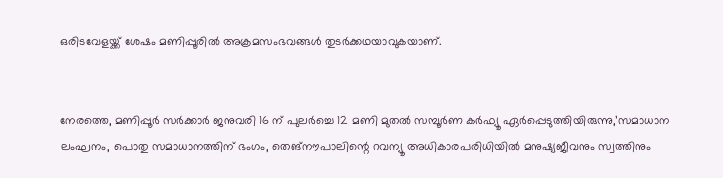ഒരിടവേളയ്ക്ക് ശേഷം മണിപ്പൂരിൽ അക്രമസംഭവങ്ങൾ തുടർക്കഥയാവുകയാണ്.


നേരത്തെ, മണിപ്പൂർ സർക്കാർ ജനുവരി 16 ന് പുലർച്ചെ 12 മണി മുതൽ സമ്പൂർണ കർഫ്യൂ ഏർപ്പെടുത്തിയിരുന്നു,’സമാധാന ലംഘനം, പൊതു സമാധാനത്തിന് ഭംഗം, തെങ്നൗപാലിന്റെ റവന്യൂ അധികാരപരിധിയിൽ മനുഷ്യജീവനും സ്വത്തിനും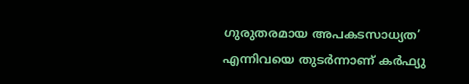ഗുരുതരമായ അപകടസാധ്യത’ എന്നിവയെ തുടർന്നാണ് കർഫ്യു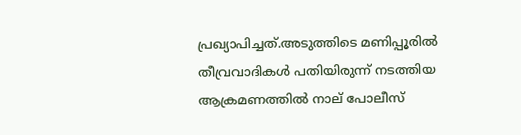പ്രഖ്യാപിച്ചത്.അടുത്തിടെ മണിപ്പൂരിൽ തീവ്രവാദികൾ പതിയിരുന്ന് നടത്തിയ ആക്രമണത്തിൽ നാല് പോലീസ്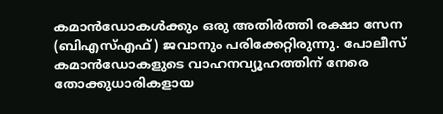കമാൻഡോകൾക്കും ഒരു അതിർത്തി രക്ഷാ സേന (ബിഎസ്എഫ്) ജവാനും പരിക്കേറ്റിരുന്നു. പോലീസ് കമാൻഡോകളുടെ വാഹനവ്യൂഹത്തിന് നേരെ തോക്കുധാരികളായ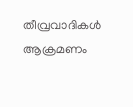തീവ്രവാദികൾ ആക്രമണം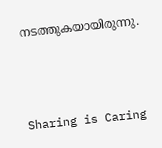നടത്തുകയായിരുന്നു.



Sharing is Caring